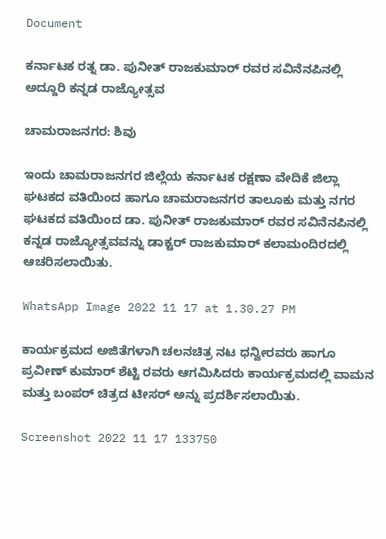Document

ಕರ್ನಾಟಕ ರತ್ನ ಡಾ. ಪುನೀತ್ ರಾಜಕುಮಾರ್ ರವರ ಸವಿನೆನಪಿನಲ್ಲಿ ಅದ್ದೂರಿ ಕನ್ನಡ ರಾಜ್ಯೋತ್ಸವ

ಚಾಮರಾಜನಗರ: ಶಿವು

ಇಂದು ಚಾಮರಾಜನಗರ ಜಿಲ್ಲೆಯ ಕರ್ನಾಟಕ ರಕ್ಷಣಾ ವೇದಿಕೆ ಜಿಲ್ಲಾ ಘಟಕದ ವತಿಯಿಂದ ಹಾಗೂ ಚಾಮರಾಜನಗರ ತಾಲೂಕು ಮತ್ತು ನಗರ ಘಟಕದ ವತಿಯಿಂದ ಡಾ. ಪುನೀತ್ ರಾಜಕುಮಾರ್ ರವರ ಸವಿನೆನಪಿನಲ್ಲಿ ಕನ್ನಡ ರಾಜ್ಯೋತ್ಸವವನ್ನು ಡಾಕ್ಟರ್ ರಾಜಕುಮಾರ್ ಕಲಾಮಂದಿರದಲ್ಲಿ ಆಚರಿಸಲಾಯಿತು.

WhatsApp Image 2022 11 17 at 1.30.27 PM

ಕಾರ್ಯಕ್ರಮದ ಅಜಿತೆಗಳಾಗಿ ಚಲನಚಿತ್ರ ನಟ ಧನ್ವೀರವರು ಹಾಗೂ ಪ್ರವೀಣ್ ಕುಮಾರ್ ಶೆಟ್ಟಿ ರವರು ಆಗಮಿಸಿದರು ಕಾರ್ಯಕ್ರಮದಲ್ಲಿ ವಾಮನ ಮತ್ತು ಬಂಪರ್ ಚಿತ್ರದ ಟೀಸರ್ ಅನ್ನು ಪ್ರದರ್ಶಿಸಲಾಯಿತು.

Screenshot 2022 11 17 133750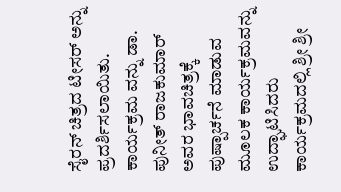ಸೈರನ್ ಚಿತ್ರದ ಟೀಸರ್ ಅನ್ನು ಪ್ರದರ್ಶಿಸಲಾಯಿತು. ಕಾರ್ಯಕ್ರಮ ವನ್ನು ಡಾ. ಪುನೀತ್ ರಾಜಕುಮಾರ್ ಅವರ ಭಾವಚಿತ್ರಕ್ಕೆ ಪುಷ್ಪಾರ್ಚನೆ ಮಾಡುವ ಮೂಲಕ ಕಾರ್ಯಕ್ರಮವನ್ನು ಉದ್ಘಾಟಿಸಿದರು ಕಾರ್ಯಕ್ರಮದಲ್ಲಿ ಶ್ರೀ ಶ್ರೀ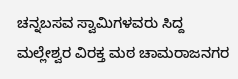ಚನ್ನಬಸವ ಸ್ವಾಮಿಗಳವರು ಸಿದ್ದ ಮಲ್ಲೇಶ್ವರ ವಿರಕ್ತ ಮಠ ಚಾಮರಾಜನಗರ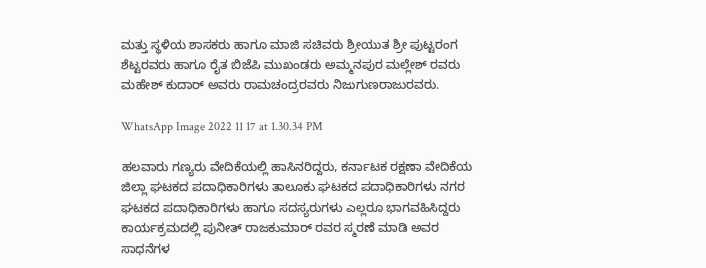ಮತ್ತು ಸ್ಥಳಿಯ ಶಾಸಕರು ಹಾಗೂ ಮಾಜಿ ಸಚಿವರು ಶ್ರೀಯುತ ಶ್ರೀ ಪುಟ್ಟರಂಗ ಶೆಟ್ಟರವರು ಹಾಗೂ ರೈತ ಬಿಜೆಪಿ ಮುಖಂಡರು ಅಮ್ಮನಪುರ ಮಲ್ಲೇಶ್ ರವರು ಮಹೇಶ್ ಕುದಾರ್ ಅವರು ರಾಮಚಂದ್ರರವರು ನಿಜುಗುಣರಾಜುರವರು.

WhatsApp Image 2022 11 17 at 1.30.34 PM

ಹಲವಾರು ಗಣ್ಯರು ವೇದಿಕೆಯಲ್ಲಿ ಹಾಸಿನರಿದ್ದರು, ಕರ್ನಾಟಕ ರಕ್ಷಣಾ ವೇದಿಕೆಯ ಜಿಲ್ಲಾ ಘಟಕದ ಪದಾಧಿಕಾರಿಗಳು ತಾಲೂಕು ಘಟಕದ ಪದಾಧಿಕಾರಿಗಳು ನಗರ ಘಟಕದ ಪದಾಧಿಕಾರಿಗಳು ಹಾಗೂ ಸದಸ್ಯರುಗಳು ಎಲ್ಲರೂ ಭಾಗವಹಿಸಿದ್ದರು ಕಾರ್ಯಕ್ರಮದಲ್ಲಿ ಪುನೀತ್ ರಾಜಕುಮಾರ್ ರವರ ಸ್ಮರಣೆ ಮಾಡಿ ಅವರ ಸಾಧನೆಗಳ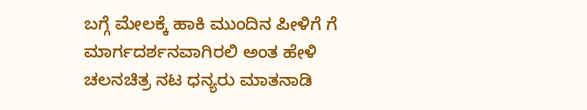ಬಗ್ಗೆ ಮೇಲಕ್ಕೆ ಹಾಕಿ ಮುಂದಿನ ಪೀಳಿಗೆ ಗೆ ಮಾರ್ಗದರ್ಶನವಾಗಿರಲಿ ಅಂತ ಹೇಳಿ ಚಲನಚಿತ್ರ ನಟ ಧನ್ಯರು ಮಾತನಾಡಿ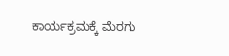ಕಾರ್ಯಕ್ರಮಕ್ಕೆ ಮೆರಗು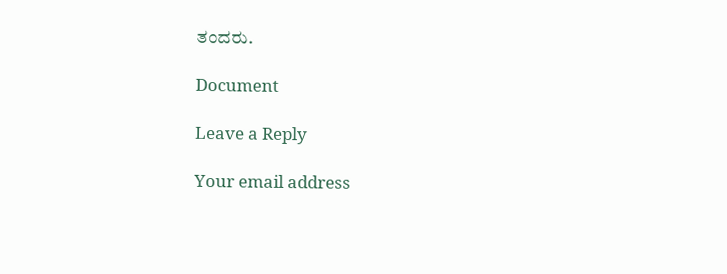ತಂದರು.

Document

Leave a Reply

Your email address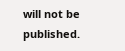will not be published.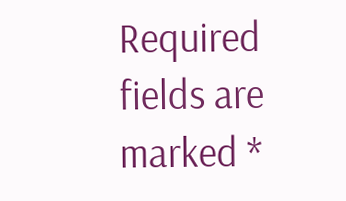Required fields are marked *